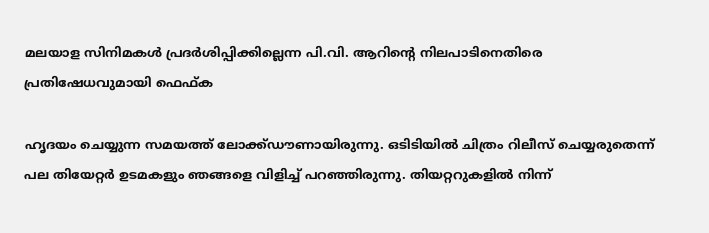മലയാള സിനിമകൾ പ്രദർശിപ്പിക്കില്ലെന്ന പി.വി. ആറിന്റെ നിലപാടിനെതിരെ പ്രതിഷേധവുമായി ഫെഫ്ക

ഹൃദയം ചെയ്യുന്ന സമയത്ത് ലോക്ക്ഡൗണായിരുന്നു. ഒടിടിയിൽ ചിത്രം റിലീസ് ചെയ്യരുതെന്ന് പല തിയേറ്റർ ഉടമകളും ഞങ്ങളെ വിളിച്ച് പറഞ്ഞിരുന്നു. തിയറ്ററുകളിൽ നിന്ന്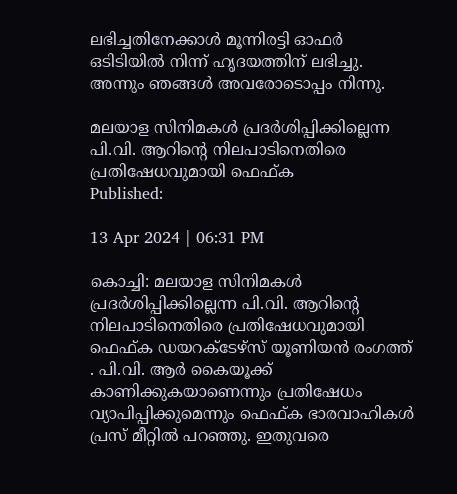ലഭിച്ചതിനേക്കാൾ മൂന്നിരട്ടി ഓഫർ ഒടിടിയിൽ നിന്ന് ഹൃദയത്തിന് ലഭിച്ചു. അന്നും ഞങ്ങൾ അവരോടൊപ്പം നിന്നു.

മലയാള സിനിമകൾ പ്രദർശിപ്പിക്കില്ലെന്ന പി.വി. ആറിന്റെ നിലപാടിനെതിരെ പ്രതിഷേധവുമായി ഫെഫ്ക
Published:

13 Apr 2024 | 06:31 PM

കൊച്ചി: മലയാള സിനിമകൾ പ്രദർശിപ്പിക്കില്ലെന്ന പി.വി. ആറിന്റെ നിലപാടിനെതിരെ പ്രതിഷേധവുമായി ഫെഫ്ക ഡയറക്ടേഴ്സ് യൂണിയൻ രംഗത്ത് . പി.വി. ആർ കൈയൂക്ക് കാണിക്കുകയാണെന്നും പ്രതിഷേധം വ്യാപിപ്പിക്കുമെന്നും ഫെഫ്ക ഭാരവാഹികള്‍ പ്രസ് മീറ്റില്‍ പറഞ്ഞു. ഇതുവരെ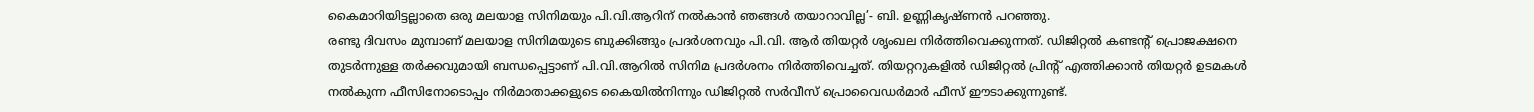കൈമാറിയിട്ടല്ലാതെ ഒരു മലയാള സിനിമയും പി.വി.ആറിന് നല്‍കാന്‍ ഞങ്ങള്‍ തയാറാവില്ല’- ബി. ഉണ്ണികൃഷ്ണന്‍ പറഞ്ഞു.
രണ്ടു ദിവസം മുമ്പാണ് മലയാള സിനിമയുടെ ബുക്കിങ്ങും പ്രദർശനവും പി.വി. ആർ തിയറ്റർ ശൃംഖല നിർത്തിവെക്കുന്നത്. ഡിജിറ്റൽ കണ്ടന്റ് പ്രൊജക്ഷനെ തുടർന്നുള്ള തർക്കവുമായി ബന്ധപ്പെട്ടാണ് പി.വി.ആറിൽ സിനിമ പ്രദർശനം നിർത്തിവെച്ചത്. തിയറ്ററുകളിൽ ഡിജിറ്റൽ പ്രിന്റ് എത്തിക്കാൻ തിയറ്റർ ഉടമകൾ നൽകുന്ന ഫീസിനോടൊപ്പം നിർമാതാക്കളുടെ കൈയിൽനിന്നും ഡിജിറ്റൽ സർവീസ് പ്രൊവൈഡർമാർ ഫീസ് ഈടാക്കുന്നുണ്ട്.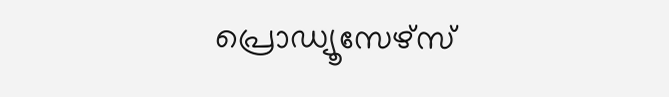പ്രൊഡ്യൂസേഴ്‌സ്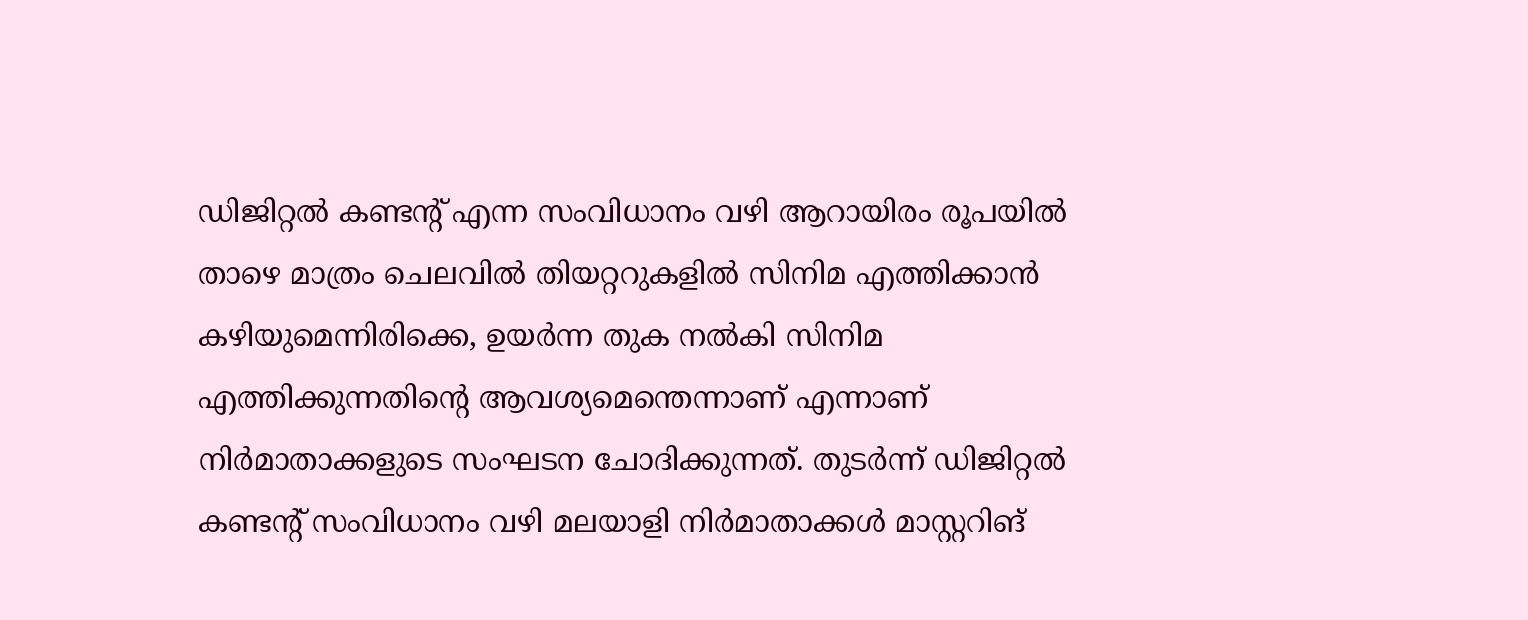ഡിജിറ്റൽ കണ്ടന്റ് എന്ന സംവിധാനം വഴി ആറായിരം രൂപയിൽ താഴെ മാത്രം ചെലവിൽ തിയറ്ററുകളിൽ സിനിമ എത്തിക്കാൻ കഴിയുമെന്നിരിക്കെ, ഉയർന്ന തുക നൽകി സിനിമ എത്തിക്കുന്നതിന്റെ ആവശ്യമെന്തെന്നാണ് എന്നാണ് നിർമാതാക്കളുടെ സംഘടന ചോദിക്കുന്നത്. തുടർന്ന് ഡിജിറ്റൽ കണ്ടന്റ് സംവിധാനം വഴി മലയാളി നിർമാതാക്കൾ മാസ്റ്ററിങ്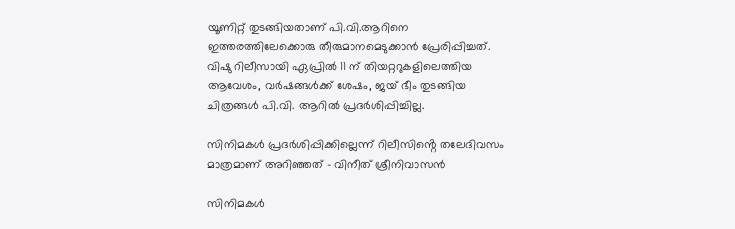യൂണിറ്റ് തുടങ്ങിയതാണ് പി.വി.ആറിനെ ഇത്തരത്തിലേക്കൊരു തീരുമാനമെടുക്കാൻ പ്രേരിപ്പിച്ചത്. വിഷു റിലീസായി ഏപ്രിൽ 11 ന് തിയറ്ററുകളിലെത്തിയ ആവേശം, വർഷങ്ങൾക്ക് ശേഷം, ജയ് ഭീം തുടങ്ങിയ ചിത്രങ്ങൾ പി.വി. ആറിൽ പ്രദർശിപ്പിച്ചില്ല.

സിനിമകൾ പ്രദർശിപ്പിക്കില്ലെന്ന് റിലീസിൻ്റെ തലേദിവസം മാത്രമാണ് അറിഞ്ഞത് – വിനീത് ശ്രീനിവാസൻ

സിനിമകൾ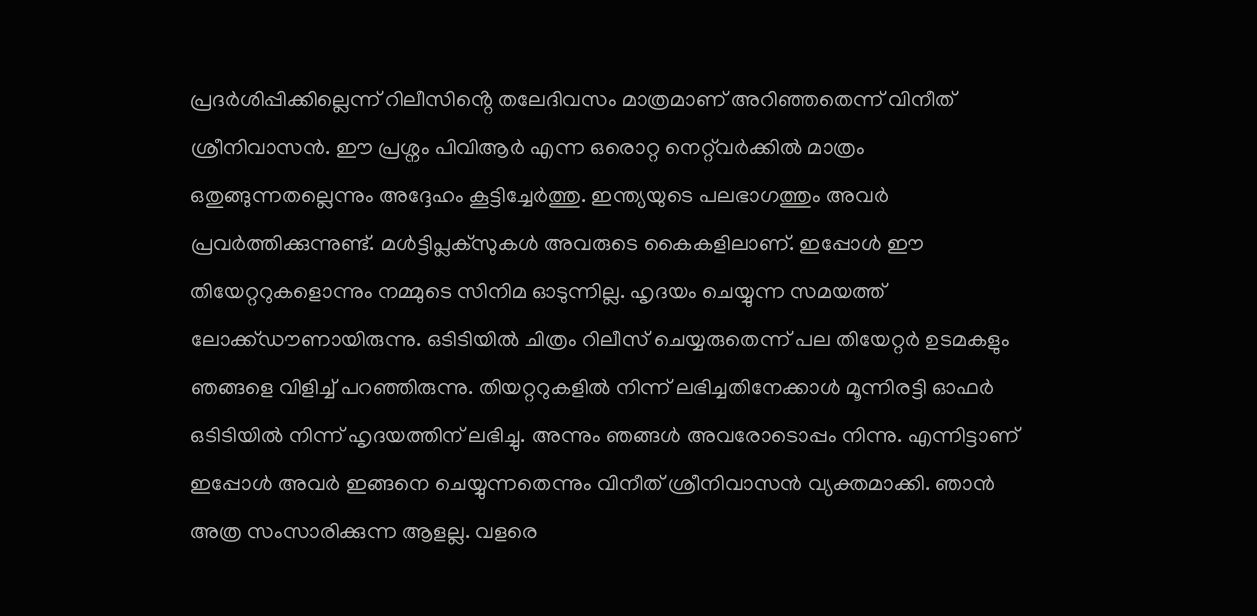പ്രദർശിപ്പിക്കില്ലെന്ന് റിലീസിൻ്റെ തലേദിവസം മാത്രമാണ് അറിഞ്ഞതെന്ന് വിനീത് ശ്രീനിവാസൻ. ഈ പ്രശ്നം പിവിആർ എന്ന ഒരൊറ്റ നെറ്റ്‌വർക്കിൽ മാത്രം ഒതുങ്ങുന്നതല്ലെന്നും അദ്ദേഹം കൂട്ടിച്ചേർത്തു. ഇന്ത്യയുടെ പലഭാഗത്തും അവർ പ്രവർത്തിക്കുന്നുണ്ട്. മൾട്ടിപ്ലക്സുകൾ അവരുടെ കൈകളിലാണ്. ഇപ്പോൾ ഈ തിയേറ്ററുകളൊന്നും നമ്മുടെ സിനിമ ഓടുന്നില്ല. ഹൃദയം ചെയ്യുന്ന സമയത്ത് ലോക്ക്ഡൗണായിരുന്നു. ഒടിടിയിൽ ചിത്രം റിലീസ് ചെയ്യരുതെന്ന് പല തിയേറ്റർ ഉടമകളും ഞങ്ങളെ വിളിച്ച് പറഞ്ഞിരുന്നു. തിയറ്ററുകളിൽ നിന്ന് ലഭിച്ചതിനേക്കാൾ മൂന്നിരട്ടി ഓഫർ ഒടിടിയിൽ നിന്ന് ഹൃദയത്തിന് ലഭിച്ചു. അന്നും ഞങ്ങൾ അവരോടൊപ്പം നിന്നു. എന്നിട്ടാണ് ഇപ്പോൾ അവർ ഇങ്ങനെ ചെയ്യുന്നതെന്നും വിനീത് ശ്രീനിവാസൻ വ്യക്തമാക്കി. ഞാൻ അത്ര സംസാരിക്കുന്ന ആളല്ല. വളരെ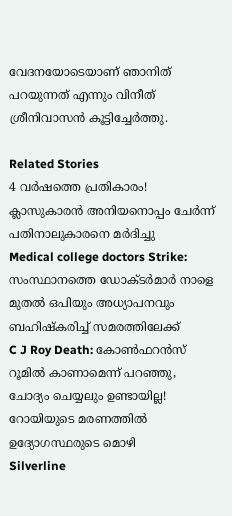വേദനയോടെയാണ് ഞാനിത് പറയുന്നത് എന്നും വിനീത് ശ്രീനിവാസൻ കൂട്ടിച്ചേർത്തു.

Related Stories
4 വർഷത്തെ പ്രതികാരം! ക്ലാസുകാരൻ അനിയനൊപ്പം ചേർന്ന് പതിനാലുകാരനെ മർദിച്ചു
Medical college doctors Strike: സംസ്ഥാനത്തെ ഡോക്ടർമാർ നാളെ മുതൽ ഒപിയും അധ്യാപനവും ബഹിഷ്കരിച്ച് സമരത്തിലേക്ക്
C J Roy Death: കോൺഫറൻസ് റൂമിൽ കാണാമെന്ന് പറഞ്ഞു, ചോദ്യം ചെയ്യലും ഉണ്ടായില്ല! റോയിയുടെ മരണത്തിൽ ഉദ്യോഗസ്ഥരുടെ മൊഴി
Silverline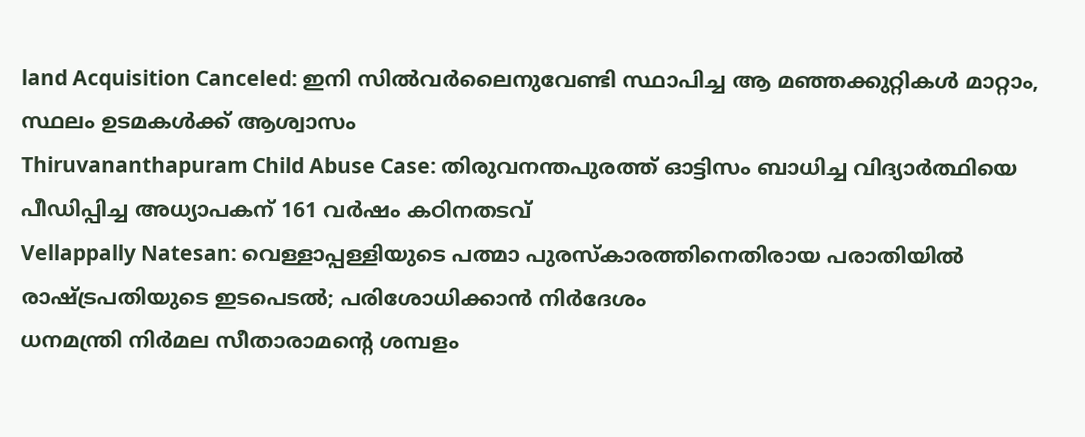land Acquisition Canceled: ഇനി സിൽവർലൈനുവേണ്ടി സ്ഥാപിച്ച ആ മഞ്ഞക്കുറ്റികൾ മാറ്റാം, സ്ഥലം ഉടമകൾക്ക് ആശ്വാസം
Thiruvananthapuram Child Abuse Case: തിരുവനന്തപുരത്ത് ഓട്ടിസം ബാധിച്ച വിദ്യാർത്ഥിയെ പീഡിപ്പിച്ച അധ്യാപകന് 161 വർഷം കഠിനതടവ്
Vellappally Natesan: വെള്ളാപ്പള്ളിയുടെ പത്മാ പുരസ്കാരത്തിനെതിരായ പരാതിയിൽ രാഷ്ട്രപതിയുടെ ഇടപെടൽ; പരിശോധിക്കാൻ നിർദേശം
ധനമന്ത്രി നിർമല സീതാരാമന്റെ ശമ്പളം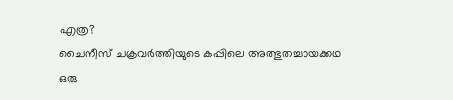എത്ര?
ചൈനീസ് ചക്രവർത്തിയുടെ കപ്പിലെ അത്ഭുതച്ചായക്കഥ
ഒരു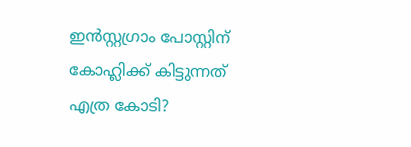ഇന്‍സ്റ്റഗ്രാം പോസ്റ്റിന് കോഹ്ലിക്ക് കിട്ടുന്നത് എത്ര കോടി?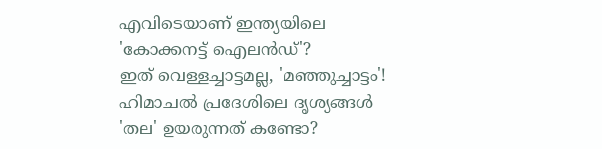എവിടെയാണ് ഇന്ത്യയിലെ 'കോക്കനട്ട് ഐലൻഡ്'?
ഇത് വെള്ളച്ചാട്ടമല്ല, 'മഞ്ഞുച്ചാട്ടം'! ഹിമാചല്‍ പ്രദേശിലെ ദൃശ്യങ്ങള്‍
'തല' ഉയരുന്നത് കണ്ടോ?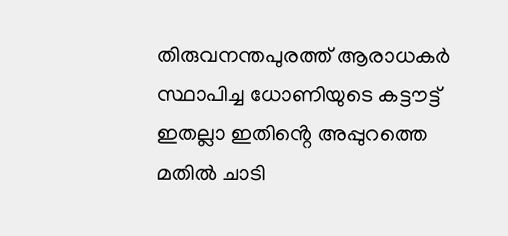തിരുവനന്തപുരത്ത് ആരാധകര്‍ സ്ഥാപിച്ച ധോണിയുടെ കട്ടൗട്ട്‌
ഇതല്ലാ ഇതിൻ്റെ അപ്പുറത്തെ മതിൽ ചാടി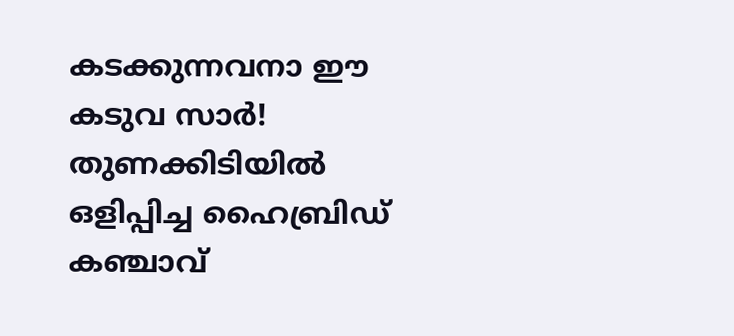കടക്കുന്നവനാ ഈ കടുവ സാർ!
തുണക്കിടിയിൽ ഒളിപ്പിച്ച ഹൈബ്രിഡ് കഞ്ചാവ്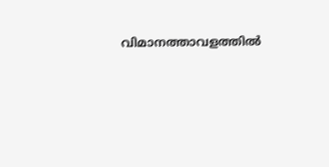വിമാനത്താവളത്തിൽ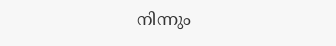നിന്നും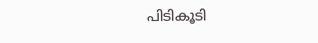പിടികൂടി